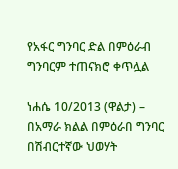የአፋር ግንባር ድል በምዕራብ ግንባርም ተጠናክሮ ቀጥሏል

ነሐሴ 10/2013 (ዋልታ) – በአማራ ክልል በምዕራበ ግንባር በሽብርተኛው ህወሃት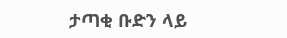ታጣቂ ቡድን ላይ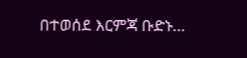በተወሰደ እርምጃ ቡድኑ…